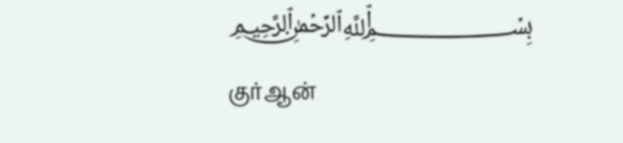﷽ குர்ஆன்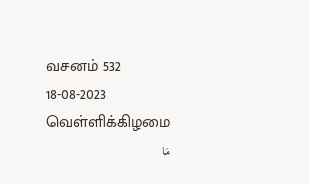வசனம் 532
18-08-2023 வெள்ளிக்கிழமை
مَا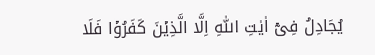يُجَادِلُ فِىۡۤ اٰيٰتِ اللّٰهِ اِلَّا الَّذِيۡنَ كَفَرُوۡا فَلَا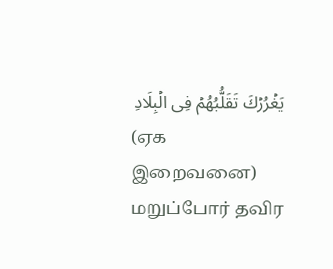يَغۡرُرۡكَ تَقَلُّبُهُمۡ فِى الۡبِلَادِ
(ஏக இறைவனை) மறுப்போர் தவிர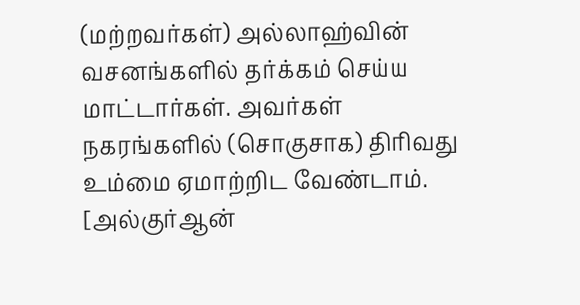(மற்றவர்கள்) அல்லாஹ்வின் வசனங்களில் தர்க்கம் செய்ய மாட்டார்கள். அவர்கள் நகரங்களில் (சொகுசாக) திரிவது உம்மை ஏமாற்றிட வேண்டாம்.
[அல்குர்ஆன்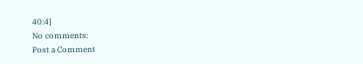40:4]
No comments:
Post a Comment